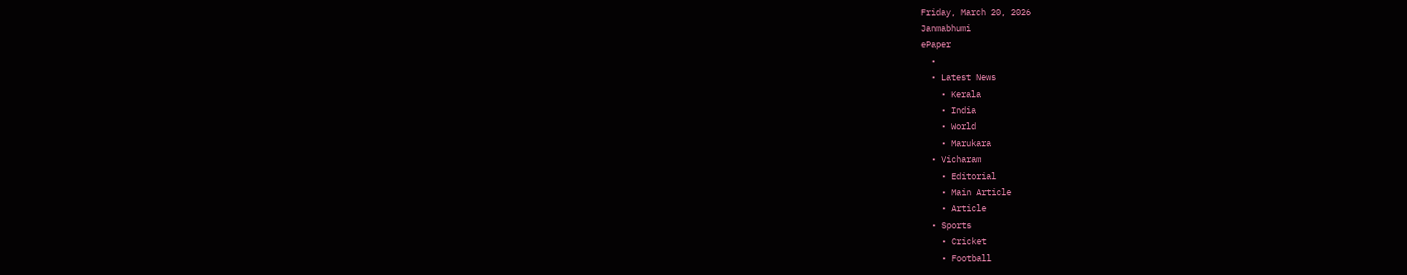Friday, March 20, 2026
Janmabhumi
ePaper
  •
  • Latest News
    • Kerala
    • India
    • World
    • Marukara
  • Vicharam
    • Editorial
    • Main Article
    • Article
  • Sports
    • Cricket
    • Football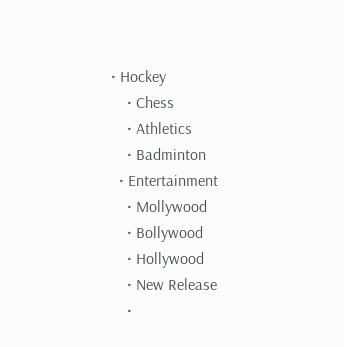• Hockey
    • Chess
    • Athletics
    • Badminton
  • Entertainment
    • Mollywood
    • Bollywood
    • Hollywood
    • New Release
    •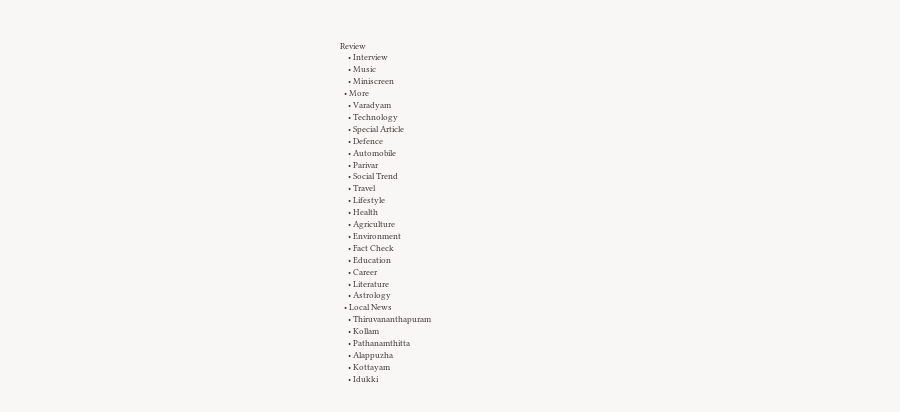Review
    • Interview
    • Music
    • Miniscreen
  • More
    • Varadyam
    • Technology
    • Special Article
    • Defence
    • Automobile
    • Parivar
    • Social Trend
    • Travel
    • Lifestyle
    • Health
    • Agriculture
    • Environment
    • Fact Check
    • Education
    • Career
    • Literature
    • Astrology
  • Local News
    • Thiruvananthapuram
    • Kollam
    • Pathanamthitta
    • Alappuzha
    • Kottayam
    • Idukki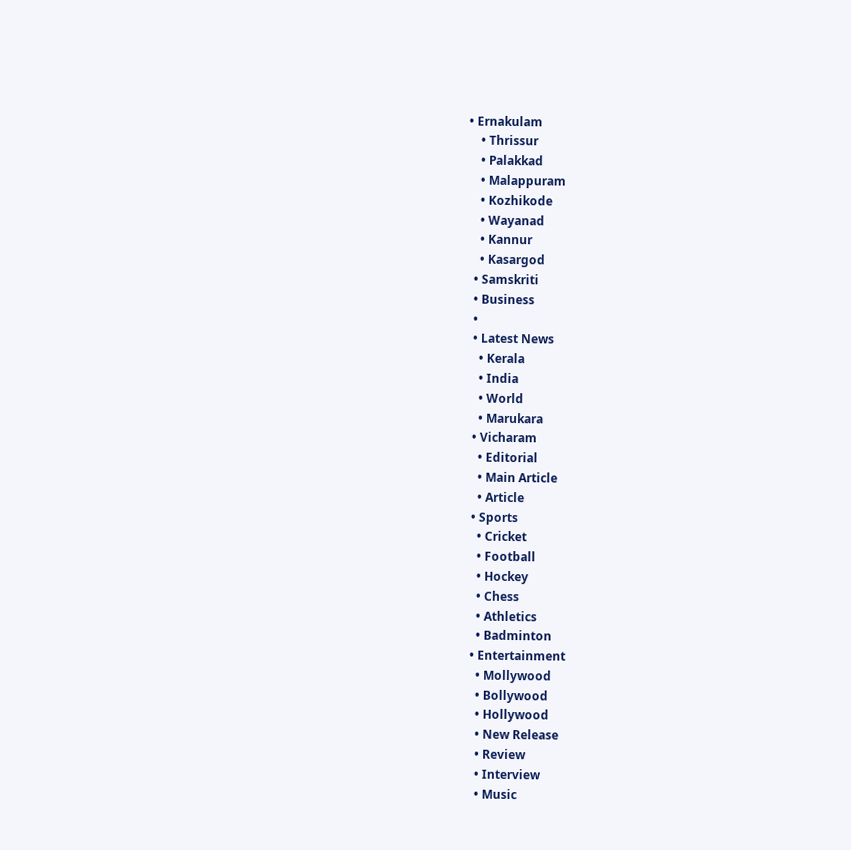• Ernakulam
    • Thrissur
    • Palakkad
    • Malappuram
    • Kozhikode
    • Wayanad
    • Kannur
    • Kasargod
  • Samskriti
  • Business
  •
  • Latest News
    • Kerala
    • India
    • World
    • Marukara
  • Vicharam
    • Editorial
    • Main Article
    • Article
  • Sports
    • Cricket
    • Football
    • Hockey
    • Chess
    • Athletics
    • Badminton
  • Entertainment
    • Mollywood
    • Bollywood
    • Hollywood
    • New Release
    • Review
    • Interview
    • Music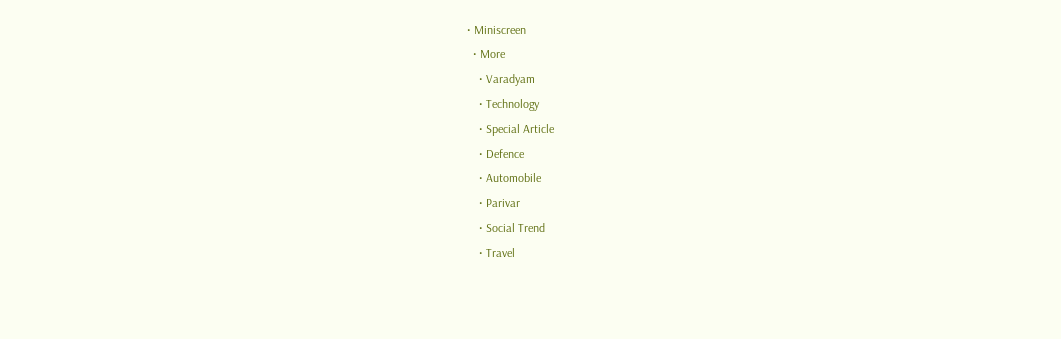• Miniscreen
  • More
    • Varadyam
    • Technology
    • Special Article
    • Defence
    • Automobile
    • Parivar
    • Social Trend
    • Travel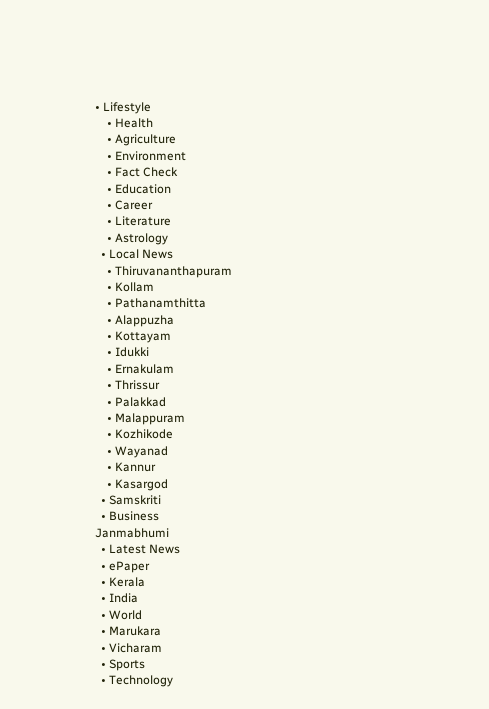• Lifestyle
    • Health
    • Agriculture
    • Environment
    • Fact Check
    • Education
    • Career
    • Literature
    • Astrology
  • Local News
    • Thiruvananthapuram
    • Kollam
    • Pathanamthitta
    • Alappuzha
    • Kottayam
    • Idukki
    • Ernakulam
    • Thrissur
    • Palakkad
    • Malappuram
    • Kozhikode
    • Wayanad
    • Kannur
    • Kasargod
  • Samskriti
  • Business
Janmabhumi
  • Latest News
  • ePaper
  • Kerala
  • India
  • World
  • Marukara
  • Vicharam
  • Sports
  • Technology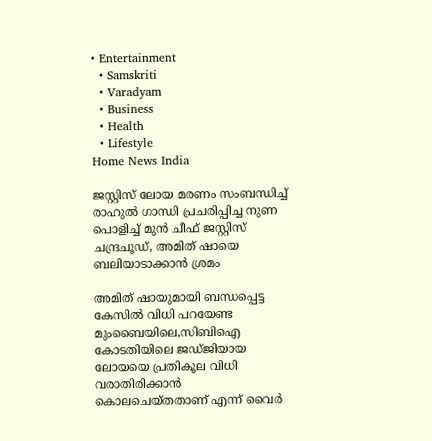• Entertainment
  • Samskriti
  • Varadyam
  • Business
  • Health
  • Lifestyle
Home News India

ജസ്റ്റിസ് ലോയ മരണം സംബന്ധിച്ച് രാഹുല്‍ ഗാന്ധി പ്രചരിപ്പിച്ച നുണ പൊളിച്ച് മുന്‍ ചീഫ് ജസ്റ്റിസ് ചന്ദ്രചൂഡ്, അമിത് ഷായെ ബലിയാടാക്കാന്‍ ശ്രമം

അമിത് ഷായുമായി ബന്ധപ്പെട്ട കേസില്‍ വിധി പറയേണ്ട മുംബൈയിലെ,സിബിഐ കോടതിയിലെ ജഡ്ജിയായ ലോയയെ പ്രതികൂല വിധി വരാതിരിക്കാന്‍ കൊലചെയ്തതാണ് എന്ന് വൈര്‍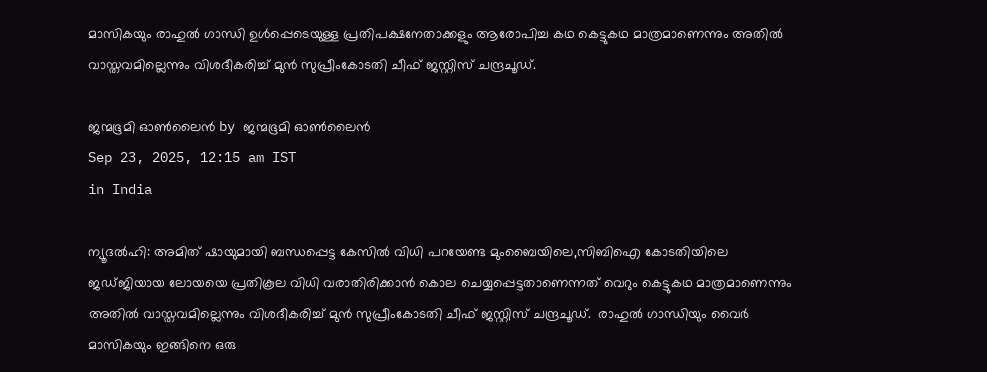മാസികയും രാഹുല്‍ ഗാന്ധി ഉള്‍പ്പെടെയുള്ള പ്രതിപക്ഷനേതാക്കളും ആരോപിച്ച കഥ കെട്ടുകഥ മാത്രമാണെന്നും അതില്‍ വാസ്തവമില്ലെന്നും വിശദീകരിച്ച് മുന്‍ സുപ്രീംകോടതി ചീഫ് ജസ്റ്റിസ് ചന്ദ്രചൂഡ്.

ജന്മഭൂമി ഓണ്‍ലൈന്‍ by ജന്മഭൂമി ഓണ്‍ലൈന്‍
Sep 23, 2025, 12:15 am IST
in India

ന്യൂദല്‍ഹി: അമിത് ഷായുമായി ബന്ധപ്പെട്ട കേസില്‍ വിധി പറയേണ്ട മുംബൈയിലെ,സിബിഐ കോടതിയിലെ ജഡ്ജിയായ ലോയയെ പ്രതികൂല വിധി വരാതിരിക്കാന്‍ കൊല ചെയ്യപ്പെട്ടതാണെന്നത് വെറും കെട്ടുകഥ മാത്രമാണെന്നും അതില്‍ വാസ്തവമില്ലെന്നും വിശദീകരിച്ച് മുന്‍ സുപ്രീംകോടതി ചീഫ് ജസ്റ്റിസ് ചന്ദ്രചൂഡ്.  രാഹുല്‍ ഗാന്ധിയും വൈര്‍ മാസികയും ഇങ്ങിനെ ഒരു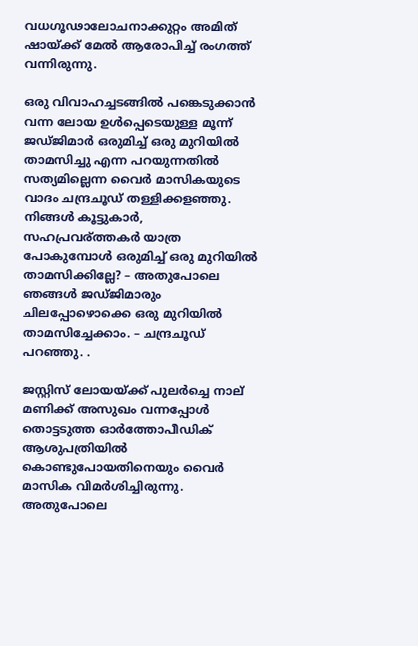വധഗൂഢാലോചനാക്കുറ്റം അമിത് ഷായ്‌ക്ക് മേല്‍ ആരോപിച്ച് രംഗത്ത് വന്നിരുന്നു.

ഒരു വിവാഹച്ചടങ്ങില്‍ പങ്കെടുക്കാന്‍ വന്ന ലോയ ഉള്‍പ്പെടെയുള്ള മൂന്ന് ജഡ്ജിമാര്‍ ഒരുമിച്ച് ഒരു മുറിയില്‍ താമസിച്ചു എന്ന പറയുന്നതില്‍ സത്യമില്ലെന്ന വൈര്‍ മാസികയുടെ വാദം ചന്ദ്രചൂഡ് തള്ളിക്കളഞ്ഞു.
നിങ്ങള്‍ കൂട്ടുകാര്‍, സഹപ്രവര‍്ത്തകര്‍ യാത്ര പോകുമ്പോള്‍ ഒരുമിച്ച് ഒരു മുറിയില്‍ താമസിക്കില്ലേ? – അതുപോലെ ഞങ്ങള്‍ ജഡ്ജിമാരും ചിലപ്പോഴൊക്കെ ഒരു മുറിയില്‍ താമസിച്ചേക്കാം. – ചന്ദ്രചൂഡ് പറഞ്ഞു. .

ജസ്റ്റിസ് ലോയയ്‌ക്ക് പുലര്‍ച്ചെ നാല് മണിക്ക് അസുഖം വന്നപ്പോള്‍ തൊട്ടടുത്ത ഓര്‍ത്തോപീഡിക് ആശുപത്രിയില്‍ കൊണ്ടുപോയതിനെയും വൈര്‍ മാസിക വിമര്‍ശിച്ചിരുന്നു. അതുപോലെ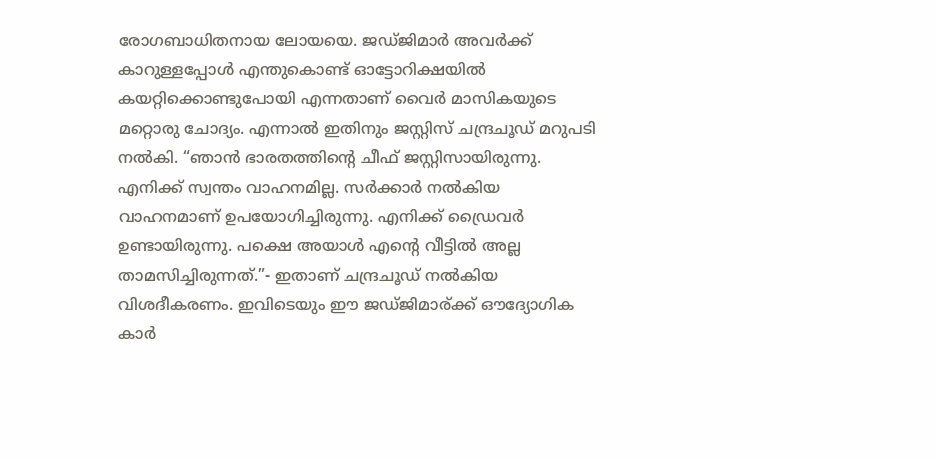രോഗബാധിതനായ ലോയയെ. ജഡ്ജിമാര്‍ അവര്‍ക്ക് കാറുള്ളപ്പോള്‍ എന്തുകൊണ്ട് ഓട്ടോറിക്ഷയില്‍ കയറ്റിക്കൊണ്ടുപോയി എന്നതാണ് വൈര്‍ മാസികയുടെ മറ്റൊരു ചോദ്യം. എന്നാല്‍ ഇതിനും ജസ്റ്റിസ് ചന്ദ്രചൂഡ് മറുപടി നല്‍കി. “ഞാന്‍ ഭാരതത്തിന്റെ ചീഫ് ജസ്റ്റിസായിരുന്നു. എനിക്ക് സ്വന്തം വാഹനമില്ല. സര്‍ക്കാര്‍ നല്‍കിയ വാഹനമാണ് ഉപയോഗിച്ചിരുന്നു. എനിക്ക് ഡ്രൈവര്‍ ഉണ്ടായിരുന്നു. പക്ഷെ അയാള്‍ എന്റെ വീട്ടില്‍ അല്ല താമസിച്ചിരുന്നത്.”- ഇതാണ് ചന്ദ്രചൂഡ് നല്‍കിയ വിശദീകരണം. ഇവിടെയും ഈ ജഡ്ജിമാര‍്ക്ക് ഔദ്യോഗിക കാര്‍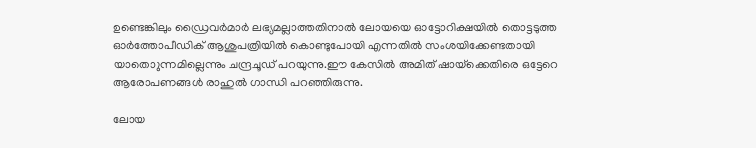ഉണ്ടെങ്കിലും ഡ്രൈവര്‍മാര്‍ ലഭ്യമല്ലാത്തതിനാല്‍ ലോയയെ ഓട്ടോറിക്ഷയില്‍ തൊട്ടടുത്ത ഓര്‍ത്തോപീഡിക് ആശുപത്രിയില്‍ കൊണ്ടുപോയി എന്നതില്‍ സംശയിക്കേണ്ടതായി യാതൊുന്നമില്ലെന്നും ചന്ദ്രചൂഡ് പറയുന്നു.ഈ കേസില്‍ അമിത് ഷായ്‌ക്കെതിരെ ഒട്ടേറെ ആരോപണങ്ങള്‍ രാഹുല്‍ ഗാന്ധി പറഞ്ഞിരുന്നു.

ലോയ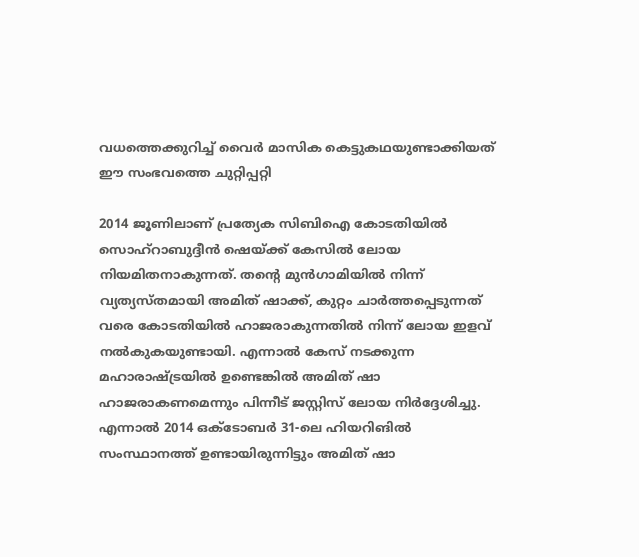വധത്തെക്കുറിച്ച് വൈര്‍ മാസിക കെട്ടുകഥയുണ്ടാക്കിയത് ഈ സംഭവത്തെ ചുറ്റിപ്പറ്റി

2014 ജൂണിലാണ് പ്രത്യേക സിബിഐ കോടതിയില്‍ സൊഹ്‌റാബുദ്ദീൻ ഷെയ്‌ക്ക് കേസിൽ ലോയ നിയമിതനാകുന്നത്. തന്റെ മുൻഗാമിയിൽ നിന്ന് വ്യത്യസ്തമായി അമിത് ഷാക്ക്, കുറ്റം ചാർത്തപ്പെടുന്നത് വരെ കോടതിയിൽ ഹാജരാകുന്നതിൽ നിന്ന് ലോയ ഇളവ് നൽകുകയുണ്ടായി. എന്നാൽ കേസ് നടക്കുന്ന മഹാരാഷ്‌ട്രയിൽ ഉണ്ടെങ്കിൽ അമിത് ഷാ ഹാജരാകണമെന്നും പിന്നീട് ജസ്റ്റിസ് ലോയ നിർദ്ദേശിച്ചു. എന്നാൽ 2014 ഒക്ടോബർ 31-ലെ ഹിയറിങിൽ സംസ്ഥാനത്ത് ഉണ്ടായിരുന്നിട്ടും അമിത് ഷാ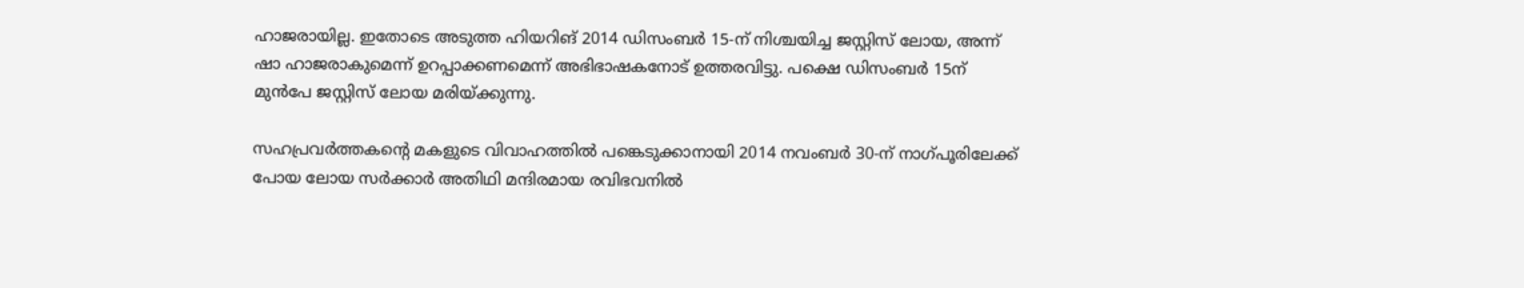ഹാജരായില്ല. ഇതോടെ അടുത്ത ഹിയറിങ് 2014 ഡിസംബർ 15-ന് നിശ്ചയിച്ച ജസ്റ്റിസ് ലോയ, അന്ന് ഷാ ഹാജരാകുമെന്ന് ഉറപ്പാക്കണമെന്ന് അഭിഭാഷകനോട് ഉത്തരവിട്ടു. പക്ഷെ ഡിസംബര്‍ 15ന് മുന്‍പേ ജസ്റ്റിസ് ലോയ മരിയ്‌ക്കുന്നു.

സഹപ്രവർത്തകന്റെ മകളുടെ വിവാഹത്തിൽ പങ്കെടുക്കാനായി 2014 നവംബർ 30-ന് നാഗ്പൂരിലേക്ക് പോയ ലോയ സർക്കാർ അതിഥി മന്ദിരമായ രവിഭവനിൽ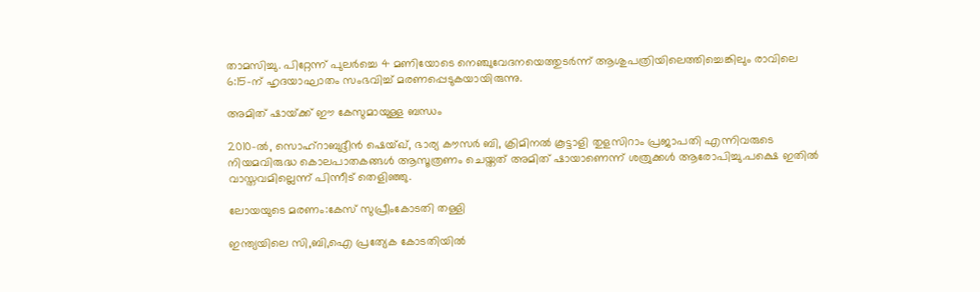താമസിച്ചു. പിറ്റേന്ന് പുലർച്ചെ 4 മണിയോടെ നെഞ്ചുവേദനയെത്തുടർന്ന് ആശുപത്രിയിലെത്തിച്ചെങ്കിലും രാവിലെ 6:15-ന് ഹൃദയാഘാതം സംഭവിച്ച് മരണപ്പെടുകയായിരുന്നു.

അമിത് ഷായ്‌ക്ക് ഈ കേസുമായുള്ള ബന്ധം

2010-ൽ, സൊഹ്‌റാബുദ്ദീൻ ഷെയ്ഖ്, ഭാര്യ കൗസർ ബി, ക്രിമിനൽ കൂട്ടാളി തുളസിറാം പ്രജാപതി എന്നിവരുടെ നിയമവിരുദ്ധ കൊലപാതകങ്ങൾ ആസൂത്രണം ചെയ്തത് അമിത് ഷായാണെന്ന് ശത്രുക്കള്‍ ആരോപിച്ചു.പക്ഷെ ഇതില്‍ വാസ്തവമില്ലെന്ന് പിന്നീട് തെളിഞ്ഞു.

ലോയയുടെ മരണം:കേസ് സുപ്രീംകോടതി തള്ളി

ഇന്ത്യയിലെ സി,ബി,ഐ പ്രത്യേക കോടതിയിൽ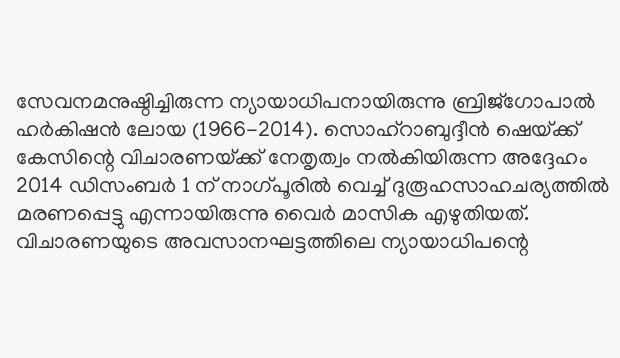സേവനമനുഷ്ഠിച്ചിരുന്ന ന്യായാധിപനായിരുന്നു ബ്രിജ്‌ഗോപാൽ ഹർകിഷൻ ലോയ (1966-2014). സൊഹ്‌റാബുദ്ദീൻ ഷെയ്‌ക്ക് കേസിന്റെ വിചാരണയ്‌ക്ക് നേതൃത്വം നൽകിയിരുന്ന അദ്ദേഹം 2014 ഡിസംബർ 1 ന് നാഗ്പൂരിൽ വെച്ച് ദുരൂഹസാഹചര്യത്തിൽ മരണപ്പെട്ടു എന്നായിരുന്നു വൈര്‍ മാസിക എഴുതിയത്. വിചാരണയുടെ അവസാനഘട്ടത്തിലെ ന്യായാധിപന്റെ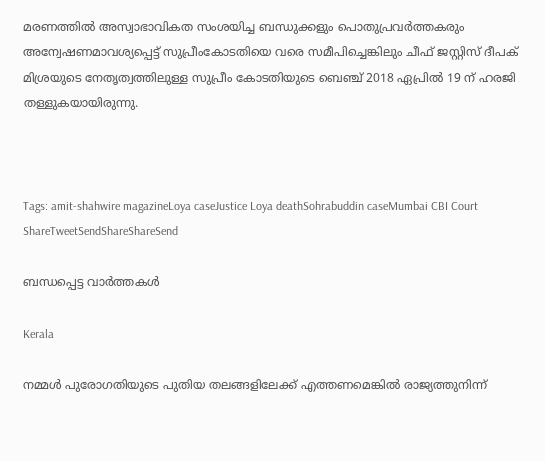മരണത്തിൽ അസ്വാഭാവികത സംശയിച്ച ബന്ധുക്കളും പൊതുപ്രവർത്തകരും അന്വേഷണമാവശ്യപ്പെട്ട് സുപ്രീംകോടതിയെ വരെ സമീപിച്ചെങ്കിലും ചീഫ് ജസ്റ്റിസ് ദീപക് മിശ്രയുടെ നേതൃത്വത്തിലുള്ള സുപ്രീം കോടതിയുടെ ബെഞ്ച് 2018 ഏപ്രിൽ 19 ന് ഹരജി തള്ളുകയായിരുന്നു.



Tags: amit-shahwire magazineLoya caseJustice Loya deathSohrabuddin caseMumbai CBI Court
ShareTweetSendShareShareSend

ബന്ധപ്പെട്ട വാര്‍ത്തകള്‍

Kerala

നമ്മൾ പുരോഗതിയുടെ പുതിയ തലങ്ങളിലേക്ക് എത്തണമെങ്കിൽ രാജ്യത്തുനിന്ന്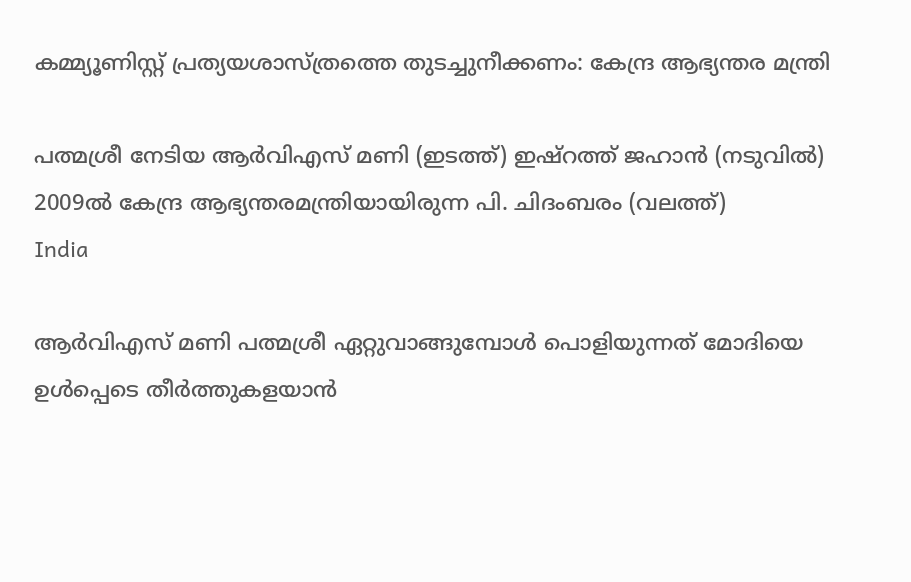കമ്മ്യൂണിസ്റ്റ് പ്രത്യയശാസ്ത്രത്തെ തുടച്ചുനീക്കണം: കേന്ദ്ര ആഭ്യന്തര മന്ത്രി

പത്മശ്രീ നേടിയ ആര്‍വിഎസ് മണി (ഇടത്ത്) ഇഷ്റത്ത് ജഹാന്‍ (നടുവില്‍) 2009ല്‍ കേന്ദ്ര ആഭ്യന്തരമന്ത്രിയായിരുന്ന പി. ചിദംബരം (വലത്ത്)
India

ആര്‍വിഎസ് മണി പത്മശ്രീ ഏറ്റുവാങ്ങുമ്പോള്‍ പൊളിയുന്നത് മോദിയെ ഉള്‍പ്പെടെ തീര്‍ത്തുകളയാന്‍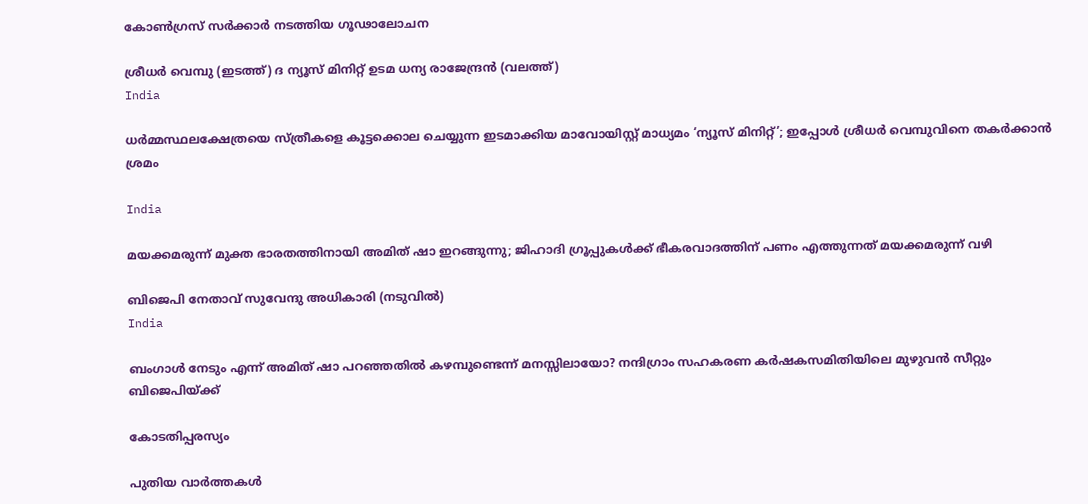കോണ്‍ഗ്രസ് സര്‍ക്കാര്‍ നടത്തിയ ഗൂഢാലോചന

ശ്രീധര്‍ വെമ്പു (ഇടത്ത്) ദ ന്യൂസ് മിനിറ്റ് ഉടമ ധന്യ രാജേന്ദ്രന്‍ (വലത്ത്)
India

ധര്‍മ്മസ്ഥലക്ഷേത്രയെ സ്ത്രീകളെ കൂട്ടക്കൊല ചെയ്യുന്ന ഇടമാക്കിയ മാവോയിസ്റ്റ് മാധ്യമം ‘ന്യൂസ് മിനിറ്റ്’; ഇപ്പോള്‍ ശ്രീധര്‍ വെമ്പുവിനെ തകര്‍ക്കാന്‍ ശ്രമം

India

മയക്കമരുന്ന് മുക്ത ഭാരതത്തിനായി അമിത് ഷാ ഇറങ്ങുന്നു; ജിഹാദി ഗ്രൂപ്പുകള്‍ക്ക് ഭീകരവാദത്തിന് പണം എത്തുന്നത് മയക്കമരുന്ന് വഴി

ബിജെപി നേതാവ് സുവേന്ദു അധികാരി (നടുവില്‍)
India

ബംഗാള്‍ നേടും എന്ന് അമിത് ഷാ പറഞ്ഞതില്‍ കഴമ്പുണ്ടെന്ന് മനസ്സിലായോ? നന്ദിഗ്രാം സഹകരണ കര്‍ഷകസമിതിയിലെ മുഴുവന്‍ സീറ്റും ബിജെപിയ്‌ക്ക്

കോടതിപ്പരസ്യം

പുതിയ വാര്‍ത്തകള്‍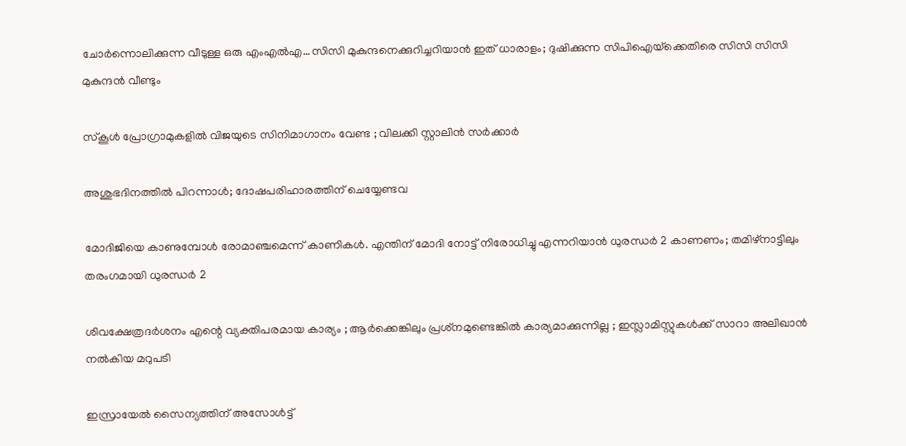ചോര്‍ന്നൊലിക്കുന്ന വീടുള്ള ഒരു എംഎല്‍എ…സിസി മുകുന്ദനെക്കുറിച്ചറിയാന്‍ ഇത് ധാരാളം; ദുഷിക്കുന്ന സിപിഐയ്‌ക്കെതിരെ സിസി സിസി മുകുന്ദന്‍ വീണ്ടും

സ്കൂൾ പ്രോഗ്രാമുകളിൽ വിജയുടെ സിനിമാഗാനം വേണ്ട ; വിലക്കി സ്റ്റാലിൻ സർക്കാർ

അശുഭദിനത്തിൽ പിറന്നാൾ; ദോഷപരിഹാരത്തിന് ചെയ്യേണ്ടവ

മോദിജിയെ കാണുമ്പോള്‍ രോമാഞ്ചമെന്ന് കാണികള്‍. എന്തിന് മോദി നോട്ട് നിരോധിച്ചു എന്നറിയാന്‍ ധുരന്ധര്‍ 2 കാണണം; തമിഴ്നാട്ടിലും തരംഗമായി ധുരന്ധര്‍ 2

ശിവക്ഷേത്രദർശനം എന്റെ വ്യക്തിപരമായ കാര്യം ; ആർക്കെങ്കിലും പ്രശ്‌നമുണ്ടെങ്കിൽ കാര്യമാക്കുന്നില്ല ; ഇസ്ലാമിസ്റ്റുകൾക്ക് സാറാ അലിഖാൻ നൽകിയ മറുപടി

ഇസ്രായേൽ സൈന്യത്തിന് അസോൾട്ട്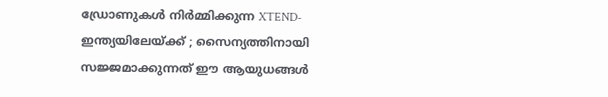ഡ്രോണുകൾ നിർമ്മിക്കുന്ന XTEND- ഇന്ത്യയിലേയ്‌ക്ക് ; സൈന്യത്തിനായി സജ്ജമാക്കുന്നത് ഈ ആയുധങ്ങൾ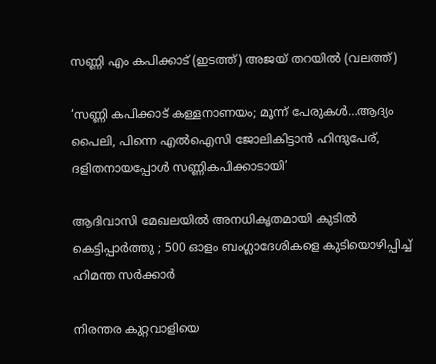സണ്ണി എം കപിക്കാട് (ഇടത്ത്) അജയ് തറയില്‍ (വലത്ത്)

‘സണ്ണി കപിക്കാട് കള്ളനാണയം; മൂന്ന് പേരുകള്‍…ആദ്യം പൈലി, പിന്നെ എല്‍ഐസി ജോലികിട്ടാന്‍ ഹിന്ദുപേര്, ദളിതനായപ്പോള്‍ സണ്ണികപിക്കാടായി’

ആദിവാസി മേഖലയിൽ അനധികൃതമായി കുടിൽ കെട്ടിപ്പാർത്തു ; 500 ഓളം ബംഗ്ലാദേശികളെ കുടിയൊഴിപ്പിച്ച് ഹിമന്ത സർക്കാർ

നിരന്തര കുറ്റവാളിയെ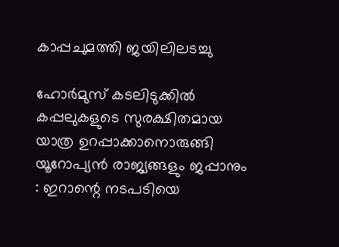കാപ്പചുമത്തി ജയിലിലടച്ചു

ഹോർമുസ് കടലിടുക്കിൽ കപ്പലുകളുടെ സുരക്ഷിതമായ യാത്ര ഉറപ്പാക്കാനൊരുങ്ങി യൂറോപ്യൻ രാജ്യങ്ങളും ജപ്പാനും : ഇറാന്റെ നടപടിയെ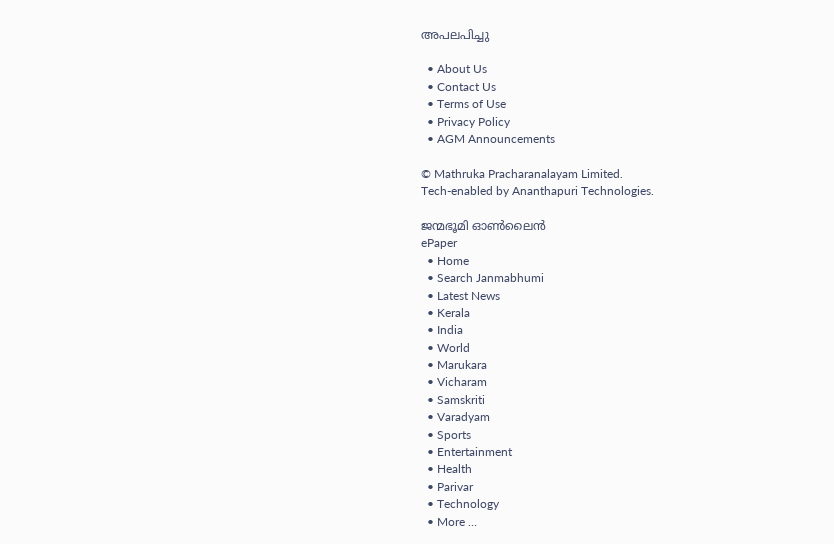അപലപിച്ചു

  • About Us
  • Contact Us
  • Terms of Use
  • Privacy Policy
  • AGM Announcements

© Mathruka Pracharanalayam Limited.
Tech-enabled by Ananthapuri Technologies.

ജന്മഭൂമി ഓണ്‍ലൈന്‍
ePaper
  • Home
  • Search Janmabhumi
  • Latest News
  • Kerala
  • India
  • World
  • Marukara
  • Vicharam
  • Samskriti
  • Varadyam
  • Sports
  • Entertainment
  • Health
  • Parivar
  • Technology
  • More …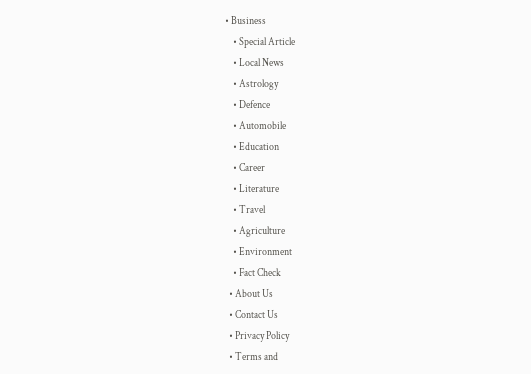• Business
    • Special Article
    • Local News
    • Astrology
    • Defence
    • Automobile
    • Education
    • Career
    • Literature
    • Travel
    • Agriculture
    • Environment
    • Fact Check
  • About Us
  • Contact Us
  • Privacy Policy
  • Terms and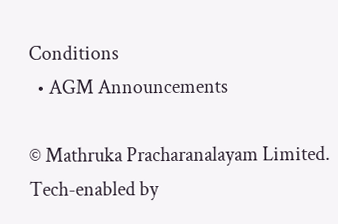Conditions
  • AGM Announcements

© Mathruka Pracharanalayam Limited.
Tech-enabled by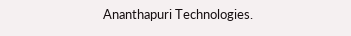Ananthapuri Technologies.